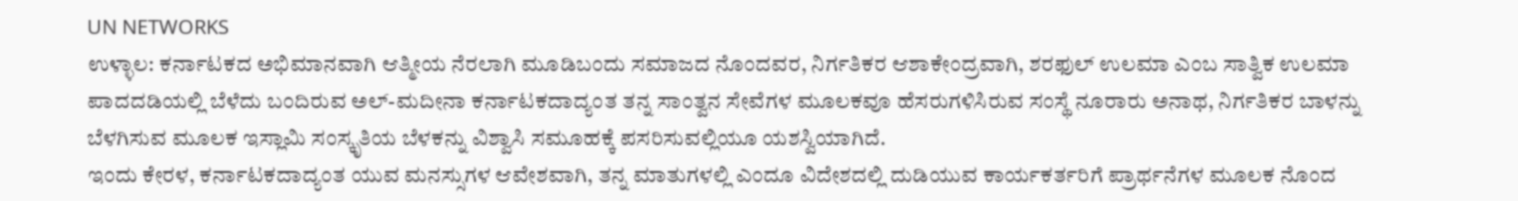UN NETWORKS
ಉಳ್ಳಾಲ: ಕರ್ನಾಟಕದ ಅಭಿಮಾನವಾಗಿ ಆತ್ಮೀಯ ನೆರಲಾಗಿ ಮೂಡಿಬಂದು ಸಮಾಜದ ನೊಂದವರ, ನಿರ್ಗತಿಕರ ಆಶಾಕೇಂದ್ರವಾಗಿ, ಶರಫುಲ್ ಉಲಮಾ ಎಂಬ ಸಾತ್ವಿಕ ಉಲಮಾ ಪಾದದಡಿಯಲ್ಲಿ ಬೆಳೆದು ಬಂದಿರುವ ಅಲ್-ಮದೀನಾ ಕರ್ನಾಟಕದಾದ್ಯಂತ ತನ್ನ ಸಾಂತ್ವನ ಸೇವೆಗಳ ಮೂಲಕವೂ ಹೆಸರುಗಳಿಸಿರುವ ಸಂಸ್ಥೆ ನೂರಾರು ಅನಾಥ, ನಿರ್ಗತಿಕರ ಬಾಳನ್ನು ಬೆಳಗಿಸುವ ಮೂಲಕ ಇಸ್ಲಾಮಿ ಸಂಸ್ಕೃತಿಯ ಬೆಳಕನ್ನು ವಿಶ್ವಾಸಿ ಸಮೂಹಕ್ಕೆ ಪಸರಿಸುವಲ್ಲಿಯೂ ಯಶಸ್ವಿಯಾಗಿದೆ.
ಇಂದು ಕೇರಳ, ಕರ್ನಾಟಕದಾದ್ಯಂತ ಯುವ ಮನಸ್ಸುಗಳ ಆವೇಶವಾಗಿ, ತನ್ನ ಮಾತುಗಳಲ್ಲಿ ಎಂದೂ ವಿದೇಶದಲ್ಲಿ ದುಡಿಯುವ ಕಾರ್ಯಕರ್ತರಿಗೆ ಪ್ರಾರ್ಥನೆಗಳ ಮೂಲಕ ನೊಂದ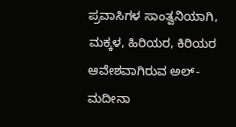ಪ್ರವಾಸಿಗಳ ಸಾಂತ್ವನಿಯಾಗಿ, ಮಕ್ಕಳ, ಹಿರಿಯರ, ಕಿರಿಯರ ಆವೇಶವಾಗಿರುವ ಅಲ್-ಮದೀನಾ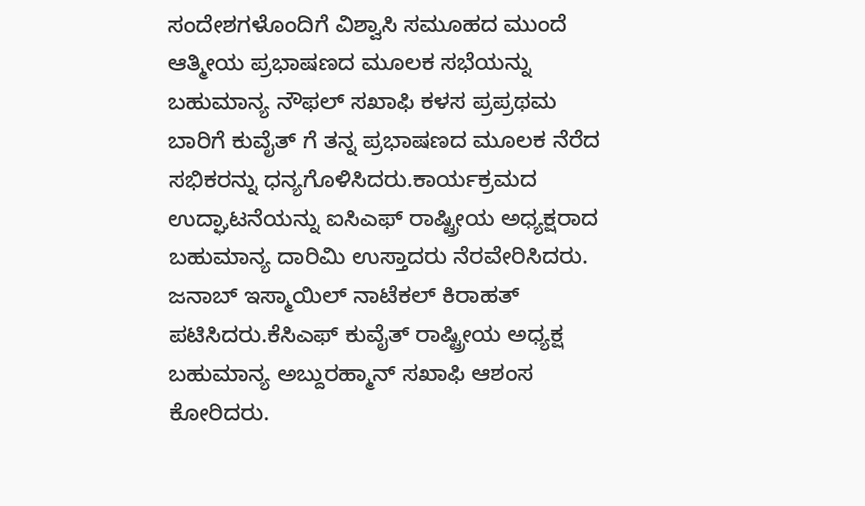ಸಂದೇಶಗಳೊಂದಿಗೆ ವಿಶ್ವಾಸಿ ಸಮೂಹದ ಮುಂದೆ ಆತ್ಮೀಯ ಪ್ರಭಾಷಣದ ಮೂಲಕ ಸಭೆಯನ್ನು ಬಹುಮಾನ್ಯ ನೌಫಲ್ ಸಖಾಫಿ ಕಳಸ ಪ್ರಪ್ರಥಮ ಬಾರಿಗೆ ಕುವೈತ್ ಗೆ ತನ್ನ ಪ್ರಭಾಷಣದ ಮೂಲಕ ನೆರೆದ ಸಭಿಕರನ್ನು ಧನ್ಯಗೊಳಿಸಿದರು.ಕಾರ್ಯಕ್ರಮದ ಉದ್ಘಾಟನೆಯನ್ನು ಐಸಿಎಫ್ ರಾಷ್ಟ್ರೀಯ ಅಧ್ಯಕ್ಷರಾದ ಬಹುಮಾನ್ಯ ದಾರಿಮಿ ಉಸ್ತಾದರು ನೆರವೇರಿಸಿದರು.
ಜನಾಬ್ ಇಸ್ಮಾಯಿಲ್ ನಾಟೆಕಲ್ ಕಿರಾಹತ್ ಪಟಿಸಿದರು.ಕೆಸಿಎಫ್ ಕುವೈತ್ ರಾಷ್ಟ್ರೀಯ ಅಧ್ಯಕ್ಷ ಬಹುಮಾನ್ಯ ಅಬ್ದುರಹ್ಮಾನ್ ಸಖಾಫಿ ಆಶಂಸ ಕೋರಿದರು.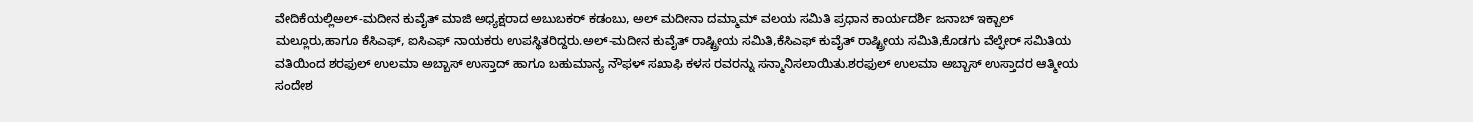ವೇದಿಕೆಯಲ್ಲಿಅಲ್-ಮದೀನ ಕುವೈತ್ ಮಾಜಿ ಅಧ್ಯಕ್ಷರಾದ ಅಬುಬಕರ್ ಕಡಂಬು, ಅಲ್ ಮದೀನಾ ದಮ್ಮಾಮ್ ವಲಯ ಸಮಿತಿ ಪ್ರಧಾನ ಕಾರ್ಯದರ್ಶಿ ಜನಾಬ್ ಇಕ್ಬಾಲ್ ಮಲ್ಲೂರು,ಹಾಗೂ ಕೆಸಿಎಫ್, ಐಸಿಎಫ್ ನಾಯಕರು ಉಪಸ್ಥಿತರಿದ್ದರು.ಅಲ್-ಮದೀನ ಕುವೈತ್ ರಾಷ್ಟ್ರೀಯ ಸಮಿತಿ,ಕೆಸಿಎಫ್ ಕುವೈತ್ ರಾಷ್ಟ್ರೀಯ ಸಮಿತಿ,ಕೊಡಗು ವೆಲ್ಫೇರ್ ಸಮಿತಿಯ ವತಿಯಿಂದ ಶರಫುಲ್ ಉಲಮಾ ಅಬ್ಬಾಸ್ ಉಸ್ತಾದ್ ಹಾಗೂ ಬಹುಮಾನ್ಯ ನೌಫಳ್ ಸಖಾಫಿ ಕಳಸ ರವರನ್ನು ಸನ್ಮಾನಿಸಲಾಯಿತು.ಶರಫುಲ್ ಉಲಮಾ ಅಬ್ಬಾಸ್ ಉಸ್ತಾದರ ಆತ್ಮೀಯ ಸಂದೇಶ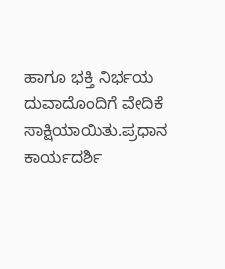ಹಾಗೂ ಭಕ್ತಿ ನಿರ್ಭಯ ದುವಾದೊಂದಿಗೆ ವೇದಿಕೆ ಸಾಕ್ಷಿಯಾಯಿತು.ಪ್ರಧಾನ ಕಾರ್ಯದರ್ಶಿ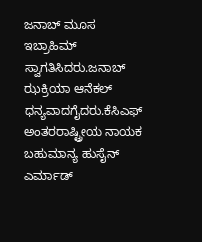ಜನಾಬ್ ಮೂಸ ಇಬ್ರಾಹಿಮ್ ಸ್ವಾಗತಿಸಿದರು.ಜನಾಬ್ ಝಕ್ರಿಯಾ ಆನೆಕಲ್ ಧನ್ಯವಾದಗೈದರು.ಕೆಸಿಎಫ್ ಅಂತರರಾಷ್ಟ್ರೀಯ ನಾಯಕ ಬಹುಮಾನ್ಯ ಹುಸೈನ್ ಎರ್ಮಾಡ್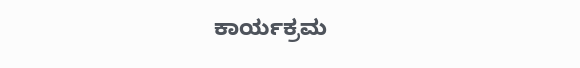ಕಾರ್ಯಕ್ರಮ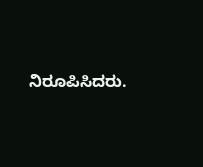ನಿರೂಪಿಸಿದರು.